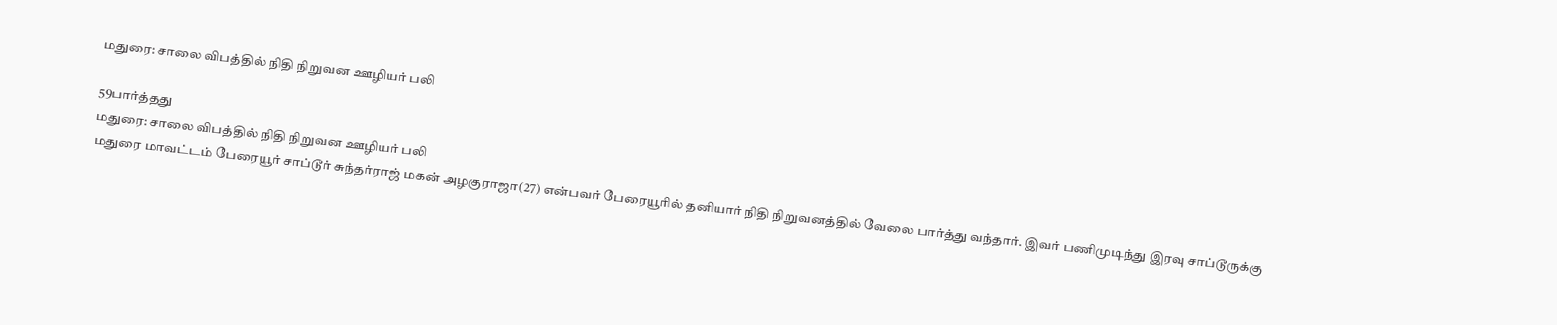மதுரை: சாலை விபத்தில் நிதி நிறுவன ஊழியர் பலி

59பார்த்தது
மதுரை: சாலை விபத்தில் நிதி நிறுவன ஊழியர் பலி
மதுரை மாவட்டம் பேரையூர் சாப்டூர் சுந்தர்ராஜ் மகன் அழகுராஜா(27) என்பவர் பேரையூரில் தனியார் நிதி நிறுவனத்தில் வேலை பார்த்து வந்தார். இவர் பணிமுடிந்து இரவு சாப்டூருக்கு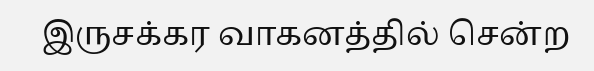இருசக்கர வாகனத்தில் சென்ற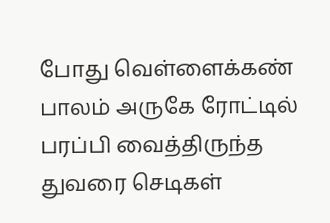போது வெள்ளைக்கண் பாலம் அருகே ரோட்டில் பரப்பி வைத்திருந்த துவரை செடிகள்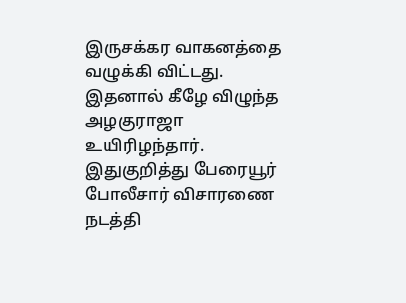இருசக்கர வாகனத்தை வழுக்கி விட்டது. இதனால் கீழே விழுந்த அழகுராஜா உயிரிழந்தார். இதுகுறித்து பேரையூர் போலீசார் விசாரணை நடத்தி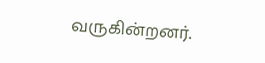வருகின்றனர்.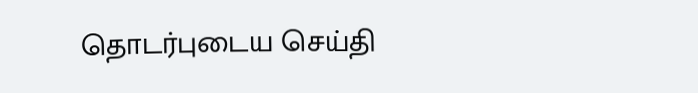தொடர்புடைய செய்தி